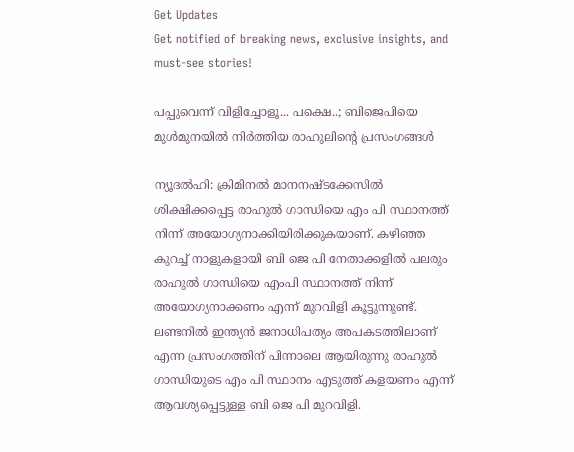Get Updates
Get notified of breaking news, exclusive insights, and must-see stories!

പപ്പുവെന്ന് വിളിച്ചോളൂ... പക്ഷെ..; ബിജെപിയെ മുള്‍മുനയില്‍ നിര്‍ത്തിയ രാഹുലിന്റെ പ്രസംഗങ്ങള്‍

ന്യൂദല്‍ഹി: ക്രിമിനല്‍ മാനനഷ്ടക്കേസില്‍ ശിക്ഷിക്കപ്പെട്ട രാഹുല്‍ ഗാന്ധിയെ എം പി സ്ഥാനത്ത് നിന്ന് അയോഗ്യനാക്കിയിരിക്കുകയാണ്. കഴിഞ്ഞ കുറച്ച് നാളുകളായി ബി ജെ പി നേതാക്കളില്‍ പലരും രാഹുല്‍ ഗാന്ധിയെ എംപി സ്ഥാനത്ത് നിന്ന് അയോഗ്യനാക്കണം എന്ന് മുറവിളി കൂട്ടുന്നുണ്ട്. ലണ്ടനില്‍ ഇന്ത്യന്‍ ജനാധിപത്യം അപകടത്തിലാണ് എന്ന പ്രസംഗത്തിന് പിന്നാലെ ആയിരുന്നു രാഹുല്‍ ഗാന്ധിയുടെ എം പി സ്ഥാനം എടുത്ത് കളയണം എന്ന് ആവശ്യപ്പെട്ടുള്ള ബി ജെ പി മുറവിളി.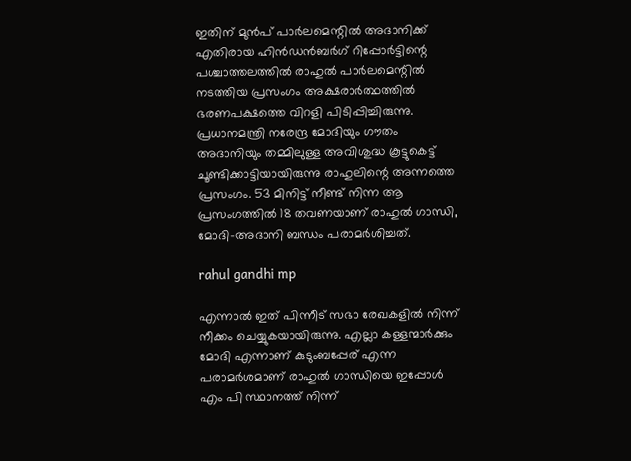ഇതിന് മുന്‍പ് പാര്‍ലമെന്റില്‍ അദാനിക്ക് എതിരായ ഹിന്‍ഡന്‍ബര്‍ഗ് റിപ്പോര്‍ട്ടിന്റെ പശ്ചാത്തലത്തില്‍ രാഹുല്‍ പാര്‍ലമെന്റില്‍ നടത്തിയ പ്രസംഗം അക്ഷരാര്‍ത്ഥത്തില്‍ ഭരണപക്ഷത്തെ വിറളി പിടിപ്പിച്ചിരുന്നു. പ്രധാനമന്ത്രി നരേന്ദ്ര മോദിയും ഗൗതം അദാനിയും തമ്മിലുള്ള അവിശുദ്ധ കൂട്ടുകെട്ട് ചൂണ്ടിക്കാട്ടിയായിരുന്നു രാഹുലിന്റെ അന്നത്തെ പ്രസംഗം. 53 മിനിട്ട് നീണ്ട് നിന്ന ആ പ്രസംഗത്തില്‍ 18 തവണയാണ് രാഹുല്‍ ഗാന്ധി, മോദി-അദാനി ബന്ധം പരാമര്‍ശിച്ചത്.

rahul gandhi mp

എന്നാല്‍ ഇത് പിന്നീട് സഭാ രേഖകളില്‍ നിന്ന് നീക്കം ചെയ്യുകയായിരുന്നു. എല്ലാ കള്ളന്മാര്‍ക്കും മോദി എന്നാണ് കുടുംബപ്പേര് എന്ന പരാമര്‍ശമാണ് രാഹുല്‍ ഗാന്ധിയെ ഇപ്പോള്‍ എം പി സ്ഥാനത്ത് നിന്ന്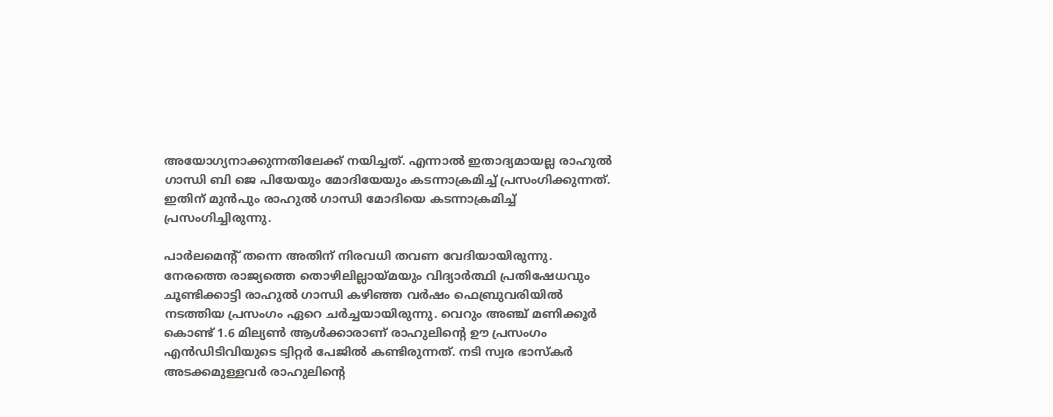അയോഗ്യനാക്കുന്നതിലേക്ക് നയിച്ചത്. എന്നാല്‍ ഇതാദ്യമായല്ല രാഹുല്‍ ഗാന്ധി ബി ജെ പിയേയും മോദിയേയും കടന്നാക്രമിച്ച് പ്രസംഗിക്കുന്നത്. ഇതിന് മുന്‍പും രാഹുല്‍ ഗാന്ധി മോദിയെ കടന്നാക്രമിച്ച് പ്രസംഗിച്ചിരുന്നു.

പാര്‍ലമെന്റ് തന്നെ അതിന് നിരവധി തവണ വേദിയായിരുന്നു. നേരത്തെ രാജ്യത്തെ തൊഴിലില്ലായ്മയും വിദ്യാര്‍ത്ഥി പ്രതിഷേധവും ചൂണ്ടിക്കാട്ടി രാഹുല്‍ ഗാന്ധി കഴിഞ്ഞ വര്‍ഷം ഫെബ്രുവരിയില്‍ നടത്തിയ പ്രസംഗം ഏറെ ചര്‍ച്ചയായിരുന്നു. വെറും അഞ്ച് മണിക്കൂര്‍ കൊണ്ട് 1.6 മില്യണ്‍ ആള്‍ക്കാരാണ് രാഹുലിന്റെ ഊ പ്രസംഗം എന്‍ഡിടിവിയുടെ ട്വിറ്റര്‍ പേജില്‍ കണ്ടിരുന്നത്. നടി സ്വര ഭാസ്‌കര്‍ അടക്കമുള്ളവര്‍ രാഹുലിന്റെ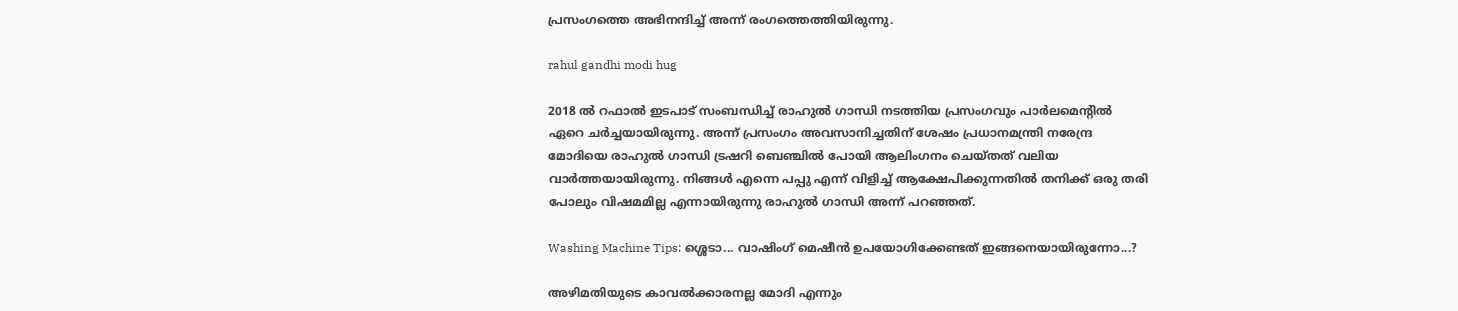പ്രസംഗത്തെ അഭിനന്ദിച്ച് അന്ന് രംഗത്തെത്തിയിരുന്നു.

rahul gandhi modi hug

2018 ല്‍ റഫാല്‍ ഇടപാട് സംബന്ധിച്ച് രാഹുല്‍ ഗാന്ധി നടത്തിയ പ്രസംഗവും പാര്‍ലമെന്റില്‍ ഏറെ ചര്‍ച്ചയായിരുന്നു. അന്ന് പ്രസംഗം അവസാനിച്ചതിന് ശേഷം പ്രധാനമന്ത്രി നരേന്ദ്ര മോദിയെ രാഹുല്‍ ഗാന്ധി ട്രഷറി ബെഞ്ചില്‍ പോയി ആലിംഗനം ചെയ്തത് വലിയ വാര്‍ത്തയായിരുന്നു. നിങ്ങള്‍ എന്നെ പപ്പു എന്ന് വിളിച്ച് ആക്ഷേപിക്കുന്നതില്‍ തനിക്ക് ഒരു തരി പോലും വിഷമമില്ല എന്നായിരുന്നു രാഹുല്‍ ഗാന്ധി അന്ന് പറഞ്ഞത്.

Washing Machine Tips: ശ്ശെടാ... വാഷിംഗ് മെഷീന്‍ ഉപയോഗിക്കേണ്ടത് ഇങ്ങനെയായിരുന്നോ...?

അഴിമതിയുടെ കാവല്‍ക്കാരനല്ല മോദി എന്നും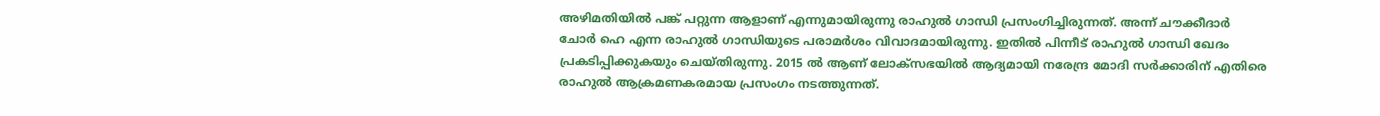അഴിമതിയില്‍ പങ്ക് പറ്റുന്ന ആളാണ് എന്നുമായിരുന്നു രാഹുല്‍ ഗാന്ധി പ്രസംഗിച്ചിരുന്നത്. അന്ന് ചൗക്കീദാര്‍ ചോര്‍ ഹെ എന്ന രാഹുല്‍ ഗാന്ധിയുടെ പരാമര്‍ശം വിവാദമായിരുന്നു. ഇതില്‍ പിന്നീട് രാഹുല്‍ ഗാന്ധി ഖേദം പ്രകടിപ്പിക്കുകയും ചെയ്തിരുന്നു. 2015 ല്‍ ആണ് ലോക്‌സഭയില്‍ ആദ്യമായി നരേന്ദ്ര മോദി സര്‍ക്കാരിന് എതിരെ രാഹുല്‍ ആക്രമണകരമായ പ്രസംഗം നടത്തുന്നത്.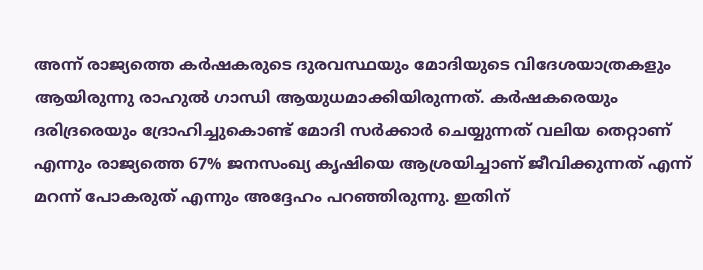അന്ന് രാജ്യത്തെ കര്‍ഷകരുടെ ദുരവസ്ഥയും മോദിയുടെ വിദേശയാത്രകളും ആയിരുന്നു രാഹുല്‍ ഗാന്ധി ആയുധമാക്കിയിരുന്നത്. കര്‍ഷകരെയും ദരിദ്രരെയും ദ്രോഹിച്ചുകൊണ്ട് മോദി സര്‍ക്കാര്‍ ചെയ്യുന്നത് വലിയ തെറ്റാണ് എന്നും രാജ്യത്തെ 67% ജനസംഖ്യ കൃഷിയെ ആശ്രയിച്ചാണ് ജീവിക്കുന്നത് എന്ന് മറന്ന് പോകരുത് എന്നും അദ്ദേഹം പറഞ്ഞിരുന്നു. ഇതിന്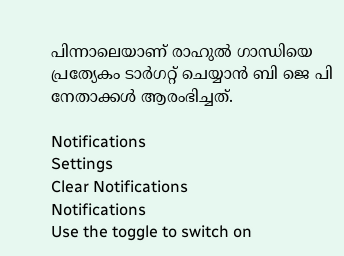പിന്നാലെയാണ് രാഹുല്‍ ഗാന്ധിയെ പ്രത്യേകം ടാര്‍ഗറ്റ് ചെയ്യാന്‍ ബി ജെ പി നേതാക്കള്‍ ആരംഭിച്ചത്.

Notifications
Settings
Clear Notifications
Notifications
Use the toggle to switch on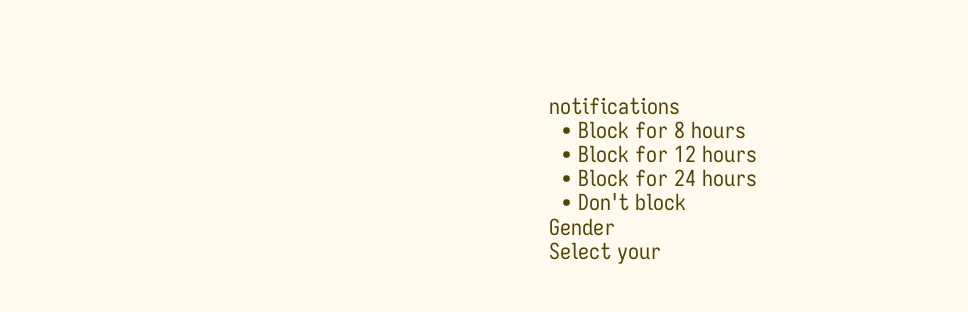notifications
  • Block for 8 hours
  • Block for 12 hours
  • Block for 24 hours
  • Don't block
Gender
Select your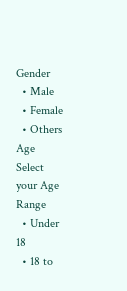Gender
  • Male
  • Female
  • Others
Age
Select your Age Range
  • Under 18
  • 18 to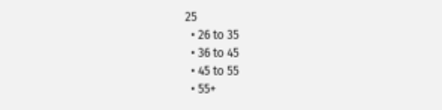25
  • 26 to 35
  • 36 to 45
  • 45 to 55
  • 55+